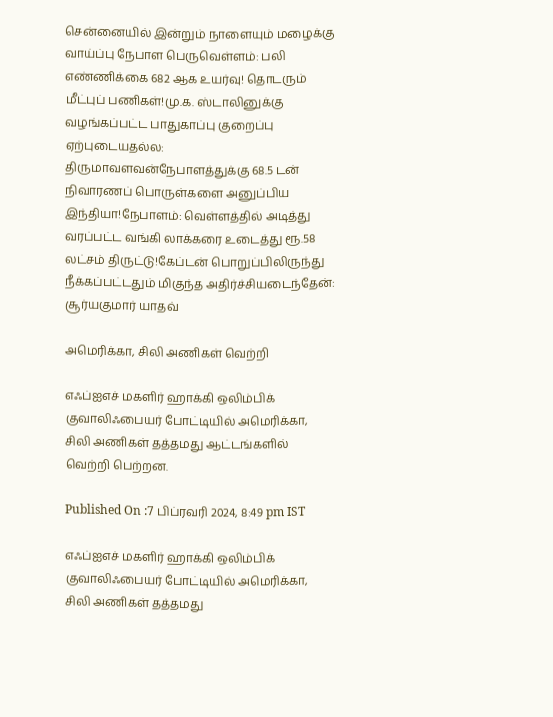சென்னையில் இன்றும் நாளையும் மழைக்கு வாய்ப்பு நேபாள பெருவெள்ளம்: பலி எண்ணிக்கை 682 ஆக உயர்வு! தொடரும் மீட்புப் பணிகள்!மு.க. ஸ்டாலினுக்கு வழங்கப்பட்ட பாதுகாப்பு குறைப்பு ஏற்புடையதல்ல: திருமாவளவன்நேபாளத்துக்கு 68.5 டன் நிவாரணப் பொருள்களை அனுப்பிய இந்தியா!நேபாளம்: வெள்ளத்தில் அடித்து வரப்பட்ட வங்கி லாக்கரை உடைத்து ரூ.58 லட்சம் திருட்டு!கேப்டன் பொறுப்பிலிருந்து நீக்கப்பட்டதும் மிகுந்த அதிர்ச்சியடைந்தேன்: சூர்யகுமார் யாதவ்

அமெரிக்கா, சிலி அணிகள் வெற்றி

எஃப்ஐஎச் மகளிர் ஹாக்கி ஒலிம்பிக் குவாலிஃபையர் போட்டியில் அமெரிக்கா, சிலி அணிகள் தத்தமது ஆட்டங்களில் வெற்றி பெற்றன.

Published On :7 பிப்ரவரி 2024, 8:49 pm IST

எஃப்ஐஎச் மகளிர் ஹாக்கி ஒலிம்பிக் குவாலிஃபையர் போட்டியில் அமெரிக்கா, சிலி அணிகள் தத்தமது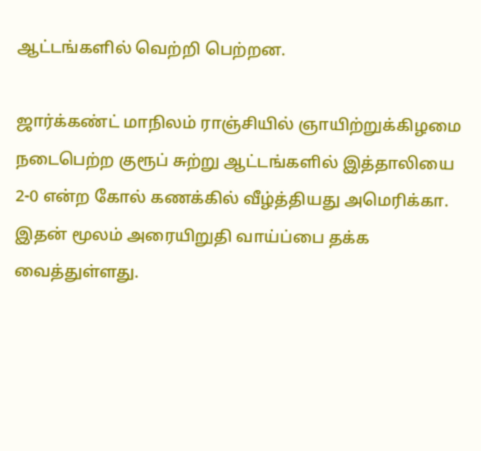ஆட்டங்களில் வெற்றி பெற்றன.

ஜார்க்கண்ட் மாநிலம் ராஞ்சியில் ஞாயிற்றுக்கிழமை நடைபெற்ற குரூப் சுற்று ஆட்டங்களில் இத்தாலியை 2-0 என்ற கோல் கணக்கில் வீழ்த்தியது அமெரிக்கா. இதன் மூலம் அரையிறுதி வாய்ப்பை தக்க வைத்துள்ளது.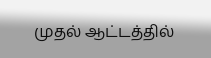முதல் ஆட்டத்தில்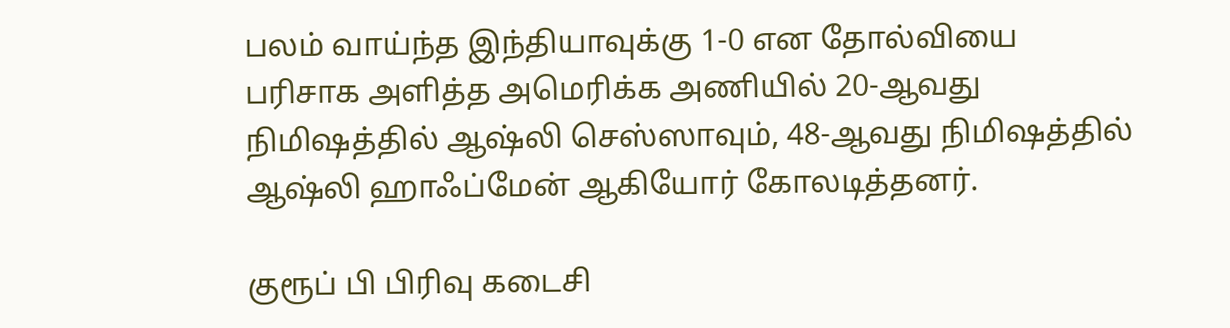பலம் வாய்ந்த இந்தியாவுக்கு 1-0 என தோல்வியை பரிசாக அளித்த அமெரிக்க அணியில் 20-ஆவது நிமிஷத்தில் ஆஷ்லி செஸ்ஸாவும், 48-ஆவது நிமிஷத்தில் ஆஷ்லி ஹாஃப்மேன் ஆகியோர் கோலடித்தனர்.

குரூப் பி பிரிவு கடைசி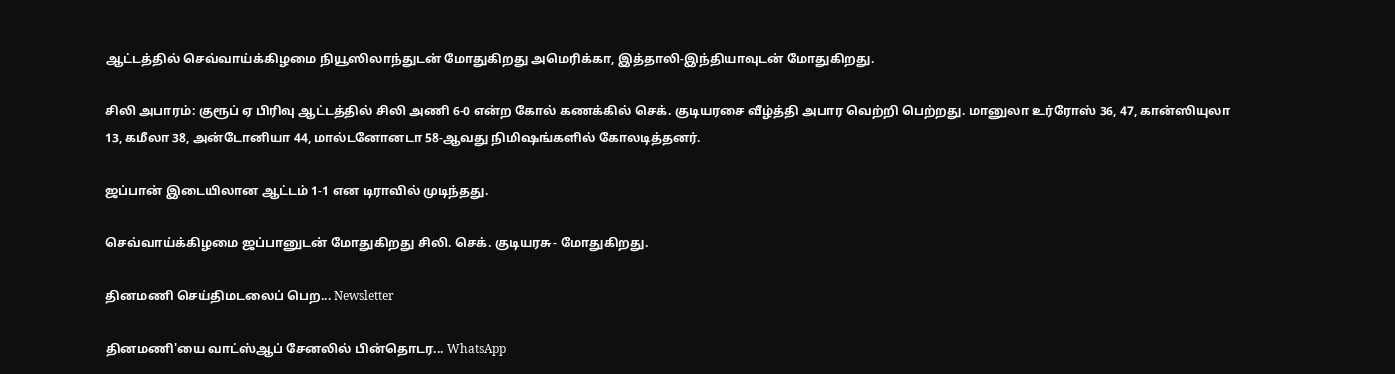ஆட்டத்தில் செவ்வாய்க்கிழமை நியூஸிலாந்துடன் மோதுகிறது அமெரிக்கா, இத்தாலி-இந்தியாவுடன் மோதுகிறது.

சிலி அபாரம்: குரூப் ஏ பிரிவு ஆட்டத்தில் சிலி அணி 6-0 என்ற கோல் கணக்கில் செக். குடியரசை வீழ்த்தி அபார வெற்றி பெற்றது. மானுலா உர்ரோஸ் 36, 47, கான்ஸியுலா 13, கமீலா 38, அன்டோனியா 44, மால்டனோனடா 58-ஆவது நிமிஷங்களில் கோலடித்தனர்.

ஜப்பான் இடையிலான ஆட்டம் 1-1 என டிராவில் முடிந்தது.

செவ்வாய்க்கிழமை ஜப்பானுடன் மோதுகிறது சிலி. செக். குடியரசு- மோதுகிறது.

தினமணி செய்திமடலைப் பெற... Newsletter

தினமணி'யை வாட்ஸ்ஆப் சேனலில் பின்தொடர... WhatsApp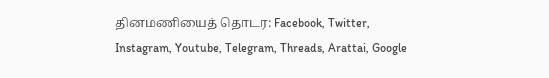தினமணியைத் தொடர: Facebook, Twitter, Instagram, Youtube, Telegram, Threads, Arattai, Google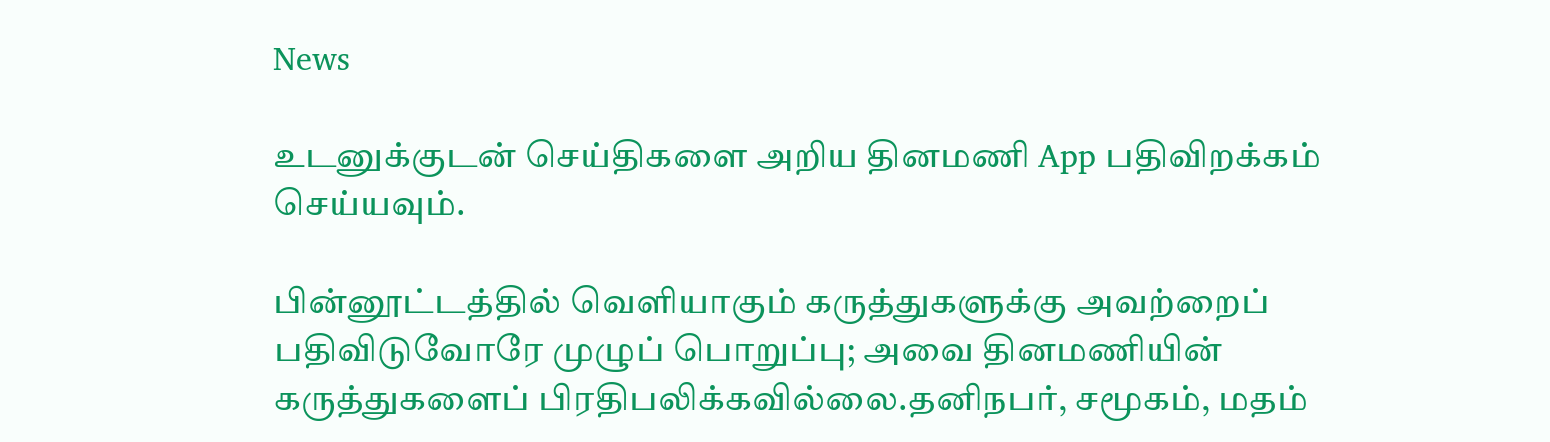News

உடனுக்குடன் செய்திகளை அறிய தினமணி App பதிவிறக்கம் செய்யவும்.

பின்னூட்டத்தில் வெளியாகும் கருத்துகளுக்கு அவற்றைப் பதிவிடுவோரே முழுப் பொறுப்பு; அவை தினமணியின் கருத்துகளைப் பிரதிபலிக்கவில்லை.தனிநபர், சமூகம், மதம்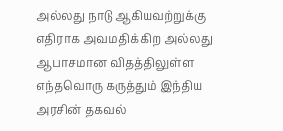அல்லது நாடு ஆகியவற்றுக்கு எதிராக அவமதிக்கிற அல்லது ஆபாசமான விதத்திலுள்ள எந்தவொரு கருத்தும் இந்திய அரசின் தகவல்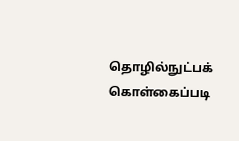தொழில்நுட்பக் கொள்கைப்படி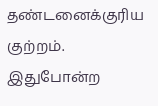தண்டனைக்குரிய குற்றம். இதுபோன்ற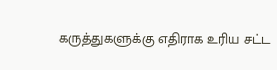கருத்துகளுக்கு எதிராக உரிய சட்ட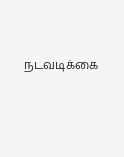நடவடிக்கை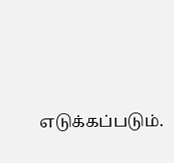எடுக்கப்படும்.